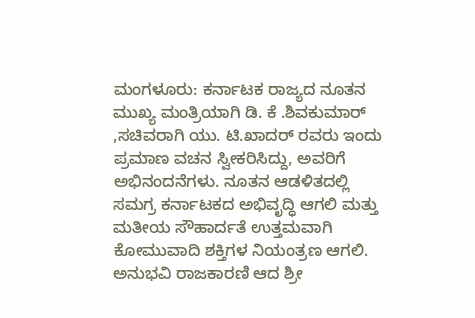ಮಂಗಳೂರು: ಕರ್ನಾಟಕ ರಾಜ್ಯದ ನೂತನ ಮುಖ್ಯ ಮಂತ್ರಿಯಾಗಿ ಡಿ. ಕೆ .ಶಿವಕುಮಾರ್ ,ಸಚಿವರಾಗಿ ಯು. ಟಿ.ಖಾದರ್ ರವರು ಇಂದು ಪ್ರಮಾಣ ವಚನ ಸ್ವೀಕರಿಸಿದ್ದು, ಅವರಿಗೆ ಅಭಿನಂದನೆಗಳು. ನೂತನ ಆಡಳಿತದಲ್ಲಿ ಸಮಗ್ರ ಕರ್ನಾಟಕದ ಅಭಿವೃದ್ಧಿ ಆಗಲಿ ಮತ್ತು ಮತೀಯ ಸೌಹಾರ್ದತೆ ಉತ್ತಮವಾಗಿ ಕೋಮುವಾದಿ ಶಕ್ತಿಗಳ ನಿಯಂತ್ರಣ ಆಗಲಿ. ಅನುಭವಿ ರಾಜಕಾರಣಿ ಆದ ಶ್ರೀ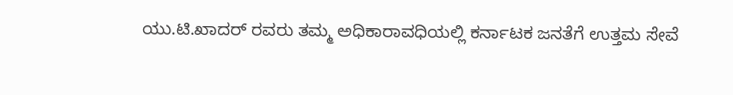ಯು.ಟಿ.ಖಾದರ್ ರವರು ತಮ್ಮ ಅಧಿಕಾರಾವಧಿಯಲ್ಲಿ ಕರ್ನಾಟಕ ಜನತೆಗೆ ಉತ್ತಮ ಸೇವೆ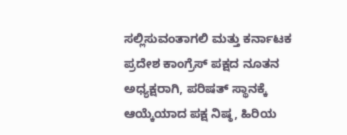ಸಲ್ಲಿಸುವಂತಾಗಲಿ ಮತ್ತು ಕರ್ನಾಟಕ ಪ್ರದೇಶ ಕಾಂಗ್ರೆಸ್ ಪಕ್ಷದ ನೂತನ ಅಧ್ಯಕ್ಷರಾಗಿ, ಪರಿಷತ್ ಸ್ಥಾನಕ್ಕೆ ಆಯ್ಕೆಯಾದ ಪಕ್ಷ ನಿಷ್ಠ, ಹಿರಿಯ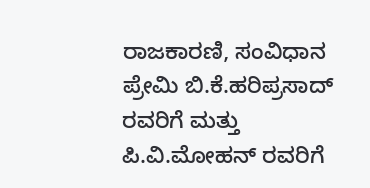ರಾಜಕಾರಣಿ, ಸಂವಿಧಾನ ಪ್ರೇಮಿ ಬಿ.ಕೆ.ಹರಿಪ್ರಸಾದ್ ರವರಿಗೆ ಮತ್ತು ಪಿ.ವಿ.ಮೋಹನ್ ರವರಿಗೆ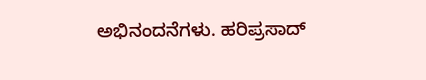ಅಭಿನಂದನೆಗಳು. ಹರಿಪ್ರಸಾದ್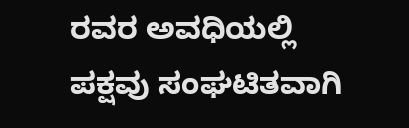ರವರ ಅವಧಿಯಲ್ಲಿ ಪಕ್ಷವು ಸಂಘಟಿತವಾಗಿ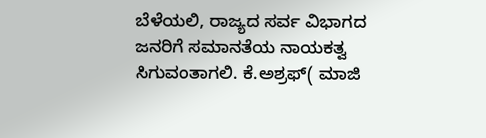ಬೆಳೆಯಲಿ, ರಾಜ್ಯದ ಸರ್ವ ವಿಭಾಗದ ಜನರಿಗೆ ಸಮಾನತೆಯ ನಾಯಕತ್ವ ಸಿಗುವಂತಾಗಲಿ. ಕೆ.ಅಶ್ರಫ್( ಮಾಜಿ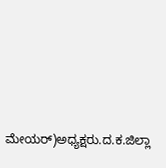ಮೇಯರ್)ಅಧ್ಯಕ್ಷರು.ದ.ಕ.ಜಿಲ್ಲಾ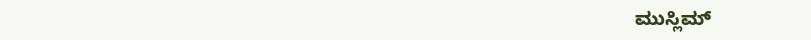ಮುಸ್ಲಿಮ್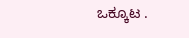ಒಕ್ಕೂಟ .